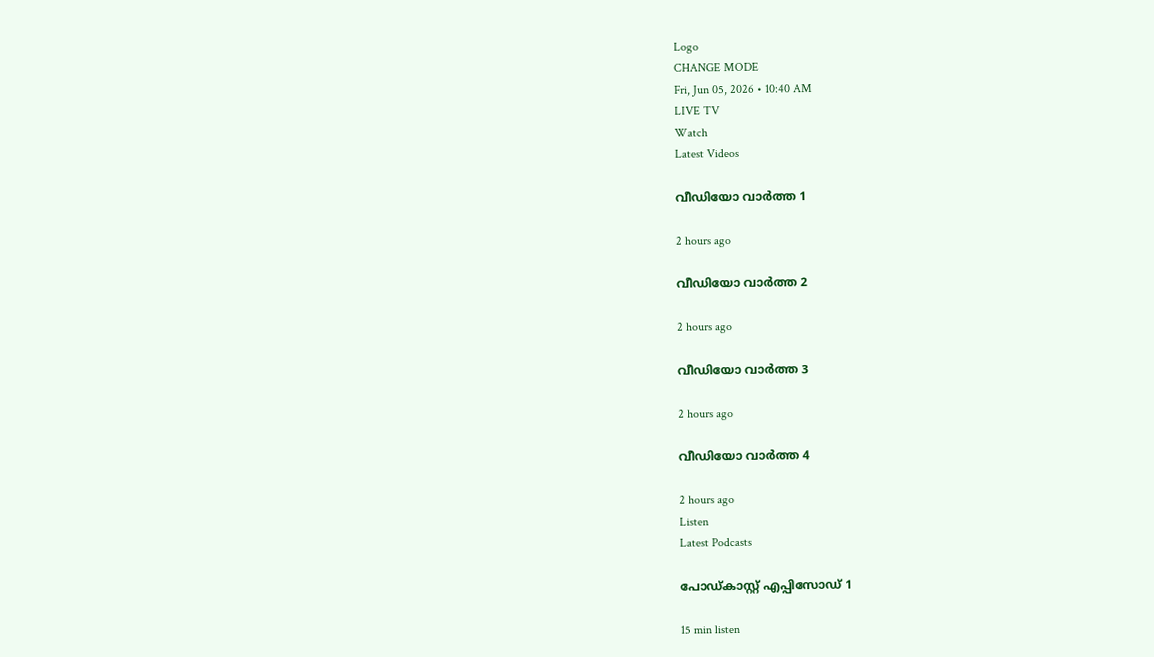Logo
CHANGE MODE
Fri, Jun 05, 2026 • 10:40 AM
LIVE TV
Watch
Latest Videos

വീഡിയോ വാർത്ത 1

2 hours ago

വീഡിയോ വാർത്ത 2

2 hours ago

വീഡിയോ വാർത്ത 3

2 hours ago

വീഡിയോ വാർത്ത 4

2 hours ago
Listen
Latest Podcasts

പോഡ്കാസ്റ്റ് എപ്പിസോഡ് 1

15 min listen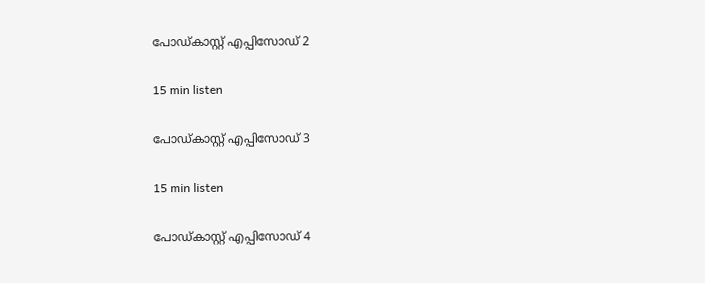പോഡ്കാസ്റ്റ് എപ്പിസോഡ് 2

15 min listen

പോഡ്കാസ്റ്റ് എപ്പിസോഡ് 3

15 min listen

പോഡ്കാസ്റ്റ് എപ്പിസോഡ് 4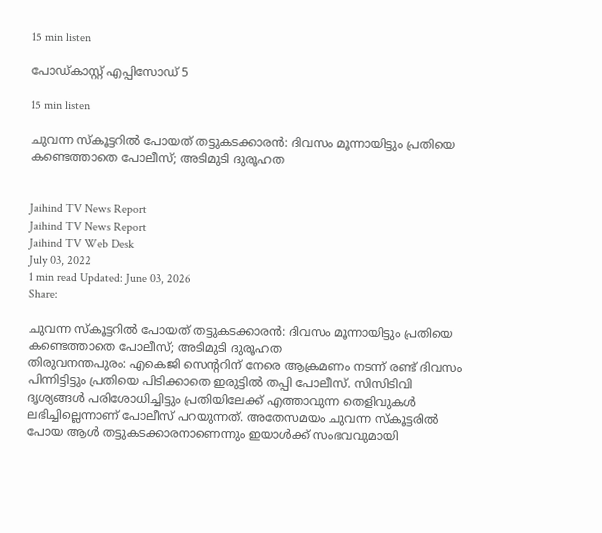15 min listen

പോഡ്കാസ്റ്റ് എപ്പിസോഡ് 5

15 min listen

ചുവന്ന സ്കൂട്ടറില്‍ പോയത് തട്ടുകടക്കാരന്‍: ദിവസം മൂന്നായിട്ടും പ്രതിയെ കണ്ടെത്താതെ പോലീസ്; അടിമുടി ദുരൂഹത


Jaihind TV News Report
Jaihind TV News Report
Jaihind TV Web Desk
July 03, 2022
1 min read Updated: June 03, 2026
Share:

ചുവന്ന സ്കൂട്ടറില്‍ പോയത് തട്ടുകടക്കാരന്‍: ദിവസം മൂന്നായിട്ടും പ്രതിയെ കണ്ടെത്താതെ പോലീസ്; അടിമുടി ദുരൂഹത
തിരുവനന്തപുരം: എകെജി സെന്‍ററിന് നേരെ ആക്രമണം നടന്ന് രണ്ട് ദിവസം പിന്നിട്ടിട്ടും പ്രതിയെ പിടിക്കാതെ ഇരുട്ടിൽ തപ്പി പോലീസ്. സിസിടിവി ദൃശ്യങ്ങൾ പരിശോധിച്ചിട്ടും പ്രതിയിലേക്ക് എത്താവുന്ന തെളിവുകൾ ലഭിച്ചില്ലെന്നാണ് പോലീസ് പറയുന്നത്. അതേസമയം ചുവന്ന സ്കൂട്ടരില്‍ പോയ ആള്‍ തട്ടുകടക്കാരനാണെന്നും ഇയാള്‍ക്ക് സംഭവവുമായി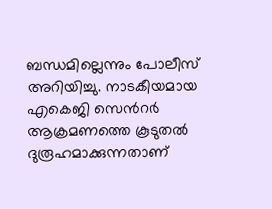ബന്ധമില്ലെന്നും പോലീസ് അറിയിച്ചു. നാടകീയമായ എകെജി സെന്‍റർ ആക്രമണത്തെ കൂടുതല്‍ ദുരൂഹമാക്കുന്നതാണ്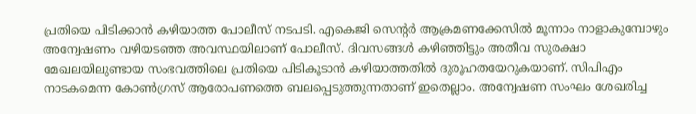പ്രതിയെ പിടിക്കാന്‍ കഴിയാത്ത പോലീസ് നടപടി. എകെജി സെന്‍റര്‍ ആക്രമണക്കേസില്‍ മൂന്നാം നാളാകുമ്പോഴും  അന്വേഷണം വഴിയടഞ്ഞ അവസ്ഥയിലാണ് പോലീസ്. ദിവസങ്ങൾ കഴിഞ്ഞിട്ടും അതീവ സുരക്ഷാ മേഖലയിലുണ്ടായ സംഭവത്തിലെ പ്രതിയെ പിടികൂടാൻ കഴിയാത്തതിൽ ദുരൂഹതയേറുകയാണ്. സിപിഎം നാടകമെന്ന കോണ്‍ഗ്രസ് ആരോപണത്തെ ബലപ്പെടുത്തുന്നതാണ് ഇതെല്ലാം. അന്വേഷണ സംഘം ശേഖരിച്ച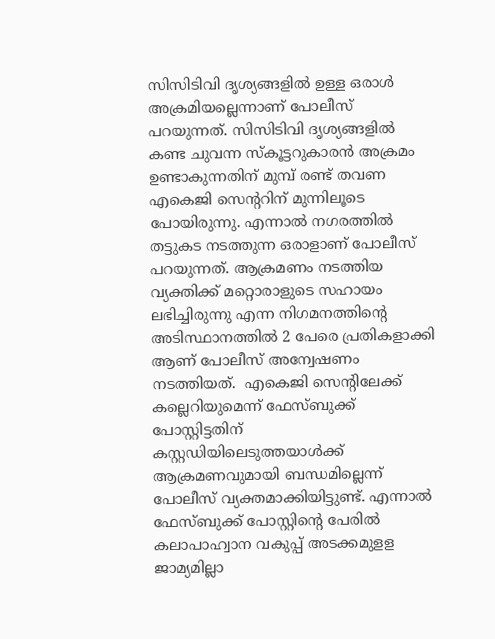സിസിടിവി ദൃശ്യങ്ങളില്‍ ഉള്ള ഒരാള്‍ അക്രമിയല്ലെന്നാണ് പോലീസ് പറയുന്നത്. സിസിടിവി ദൃശ്യങ്ങളില്‍ കണ്ട ചുവന്ന സ്‌കൂട്ടറുകാരന്‍ അക്രമം ഉണ്ടാകുന്നതിന് മുമ്പ് രണ്ട് തവണ എകെജി സെന്‍ററിന് മുന്നിലൂടെ പോയിരുന്നു. എന്നാല്‍ നഗരത്തില്‍ തട്ടുകട നടത്തുന്ന ഒരാളാണ് പോലീസ് പറയുന്നത്. ആക്രമണം നടത്തിയ വ്യക്തിക്ക് മറ്റൊരാളുടെ സഹായം ലഭിച്ചിരുന്നു എന്ന നിഗമനത്തിന്‍റെ അടിസ്ഥാനത്തിൽ 2 പേരെ പ്രതികളാക്കി ആണ് പോലീസ് അന്വേഷണം നടത്തിയത്.  എകെജി സെന്‍റിലേക്ക് കല്ലെറിയുമെന്ന് ഫേസ്ബുക്ക് പോസ്റ്റിട്ടതിന് കസ്റ്റഡിയിലെടുത്തയാള്‍ക്ക് ആക്രമണവുമായി ബന്ധമില്ലെന്ന് പോലീസ് വ്യക്തമാക്കിയിട്ടുണ്ട്. എന്നാല്‍ ഫേസ്ബുക്ക് പോസ്റ്റിന്‍റെ പേരില്‍ കലാപാഹ്വാന വകുപ്പ് അടക്കമുളള ജാമ്യമില്ലാ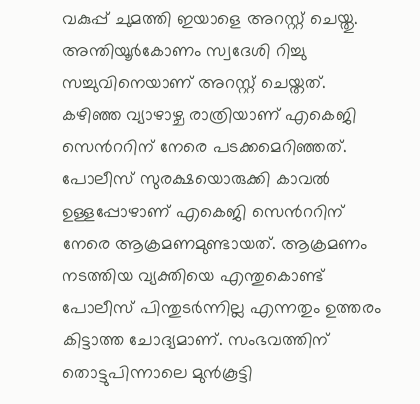വകുപ്പ് ചുമത്തി ഇയാളെ അറസ്റ്റ് ചെയ്തു. അന്തിയൂര്‍കോണം സ്വദേശി റിച്ചു സച്ചുവിനെയാണ് അറസ്റ്റ് ചെയ്തത്. കഴിഞ്ഞ വ്യാഴാഴ്ച രാത്രിയാണ് എകെജി സെന്‍ററിന് നേരെ പടക്കമെറിഞ്ഞത്. പോലീസ് സുരക്ഷയൊരുക്കി കാവൽ ഉള്ളപ്പോഴാണ് എകെജി സെന്‍ററിന് നേരെ ആക്രമണമുണ്ടായത്. ആക്രമണം നടത്തിയ വ്യക്തിയെ എന്തുകൊണ്ട് പോലീസ് പിന്തുടർന്നില്ല എന്നതും ഉത്തരം കിട്ടാത്ത ചോദ്യമാണ്. സംഭവത്തിന് തൊട്ടുപിന്നാലെ മുന്‍കൂട്ടി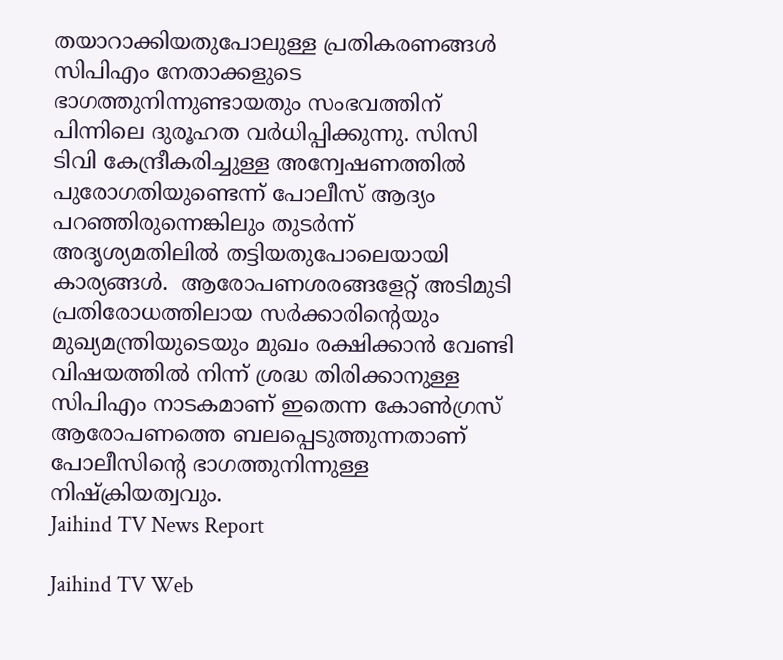തയാറാക്കിയതുപോലുള്ള പ്രതികരണങ്ങള്‍ സിപിഎം നേതാക്കളുടെ ഭാഗത്തുനിന്നുണ്ടായതും സംഭവത്തിന് പിന്നിലെ ദുരൂഹത വർധിപ്പിക്കുന്നു. സിസി ടിവി കേന്ദ്രീകരിച്ചുള്ള അന്വേഷണത്തില്‍ പുരോഗതിയുണ്ടെന്ന് പോലീസ് ആദ്യം പറഞ്ഞിരുന്നെങ്കിലും തുടർന്ന് അദൃശ്യമതിലില്‍ തട്ടിയതുപോലെയായി കാര്യങ്ങള്‍.  ആരോപണശരങ്ങളേറ്റ് അടിമുടി പ്രതിരോധത്തിലായ സര്‍ക്കാരിന്‍റെയും മുഖ്യമന്ത്രിയുടെയും മുഖം രക്ഷിക്കാന്‍ വേണ്ടി വിഷയത്തില്‍ നിന്ന് ശ്രദ്ധ തിരിക്കാനുള്ള സിപിഎം നാടകമാണ് ഇതെന്ന കോണ്‍ഗ്രസ് ആരോപണത്തെ ബലപ്പെടുത്തുന്നതാണ് പോലീസിന്‍റെ ഭാഗത്തുനിന്നുള്ള നിഷ്ക്രിയത്വവും.
Jaihind TV News Report

Jaihind TV Web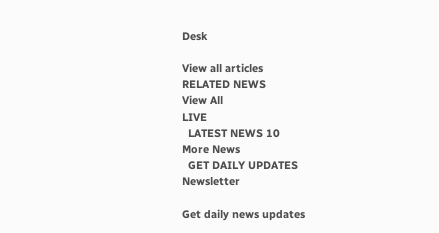Desk

View all articles
RELATED NEWS
View All
LIVE
  LATEST NEWS 10
More News
  GET DAILY UPDATES
Newsletter

Get daily news updates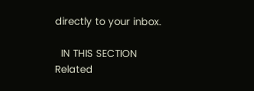directly to your inbox.

  IN THIS SECTION
Related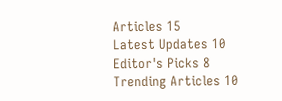Articles 15
Latest Updates 10
Editor's Picks 8
Trending Articles 10